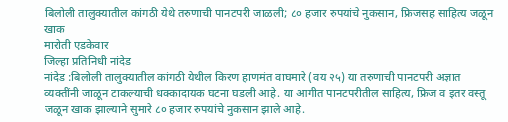बिलोली तालुक्यातील कांगठी येथे तरुणाची पानटपरी जाळली; ८० हजार रुपयांचे नुकसान, फ्रिजसह साहित्य जळून खाक
मारोती एडकेवार
जिल्हा प्रतिनिधी नांदेड
नांदेड :बिलोली तालुक्यातील कांगठी येथील किरण हाणमंत वाघमारे (वय २५) या तरुणाची पानटपरी अज्ञात व्यक्तींनी जाळून टाकल्याची धक्कादायक घटना घडली आहे. या आगीत पानटपरीतील साहित्य, फ्रिज व इतर वस्तू जळून खाक झाल्याने सुमारे ८० हजार रुपयांचे नुकसान झाले आहे.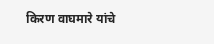किरण वाघमारे यांचे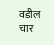वडील चार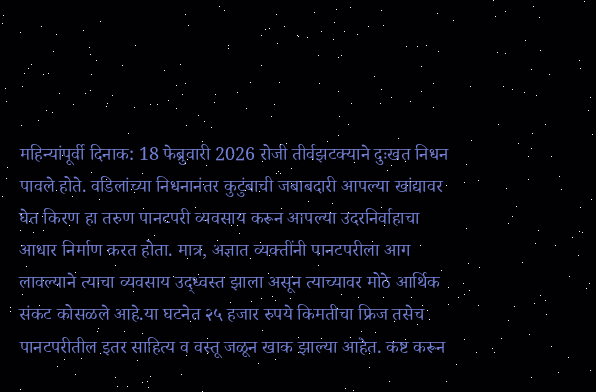महिन्यांपूर्वी दिनाक: 18 फेब्रुवारी 2026 रोजी तीर्वझटक्याने दुःखत निधन पावले होते. वडिलांच्या निधनानंतर कुटुंबाची जबाबदारी आपल्या खांद्यावर घेत किरण हा तरुण पानटपरी व्यवसाय करून आपल्या उदरनिर्वाहाचा आधार निर्माण करत होता. मात्र, अज्ञात व्यक्तींनी पानटपरीला आग लावल्याने त्याचा व्यवसाय उद्ध्वस्त झाला असून त्याच्यावर मोठे आर्थिक संकट कोसळले आहे.या घटनेत २५ हजार रुपये किमतीचा फ्रिज तसेच पानटपरीतील इतर साहित्य व वस्तू जळून खाक झाल्या आहेत. कष्ट करून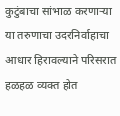कुटुंबाचा सांभाळ करणाऱ्या या तरुणाचा उदरनिर्वाहाचा आधार हिरावल्याने परिसरात हळहळ व्यक्त होत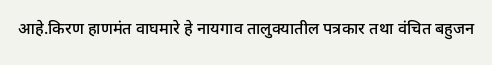आहे.किरण हाणमंत वाघमारे हे नायगाव तालुक्यातील पत्रकार तथा वंचित बहुजन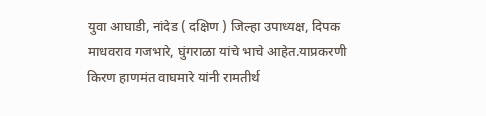युवा आघाडी, नांदेड ( दक्षिण ) जिल्हा उपाध्यक्ष, दिपक माधवराव गजभारे, घुंगराळा यांचे भाचे आहेत.याप्रकरणी किरण हाणमंत वाघमारे यांनी रामतीर्थ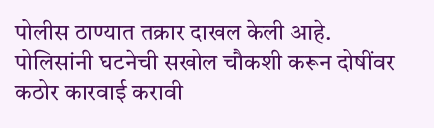पोलीस ठाण्यात तक्रार दाखल केली आहे. पोलिसांनी घटनेची सखोल चौकशी करून दोषींवर कठोर कारवाई करावी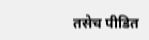तसेच पीडित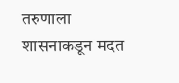तरुणाला शासनाकडून मदत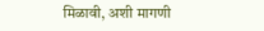मिळावी, अशी मागणी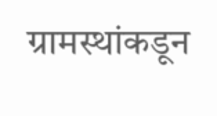ग्रामस्थांकडून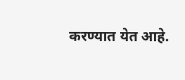करण्यात येत आहे.